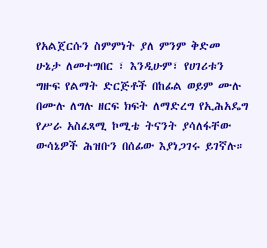የአልጀርሱን ስምምነት ያለ ምንም ቅድመ ሁኔታ ለመተግበር ፣ እንዲሁም፣ የሀገሪቱን ግዙፍ የልማት ድርጅቶች በከፊል ወይም ሙሉ በሙሉ ለግሉ ዘርፍ ክፍት ለማድረግ የኢሕአዴግ የሥራ አስፈጻሚ ኮሚቴ ትናንት ያሳለፋቸው ውሳኔዎች ሕዝቡን በሰፊው እያነጋገሩ ይገኛሉ።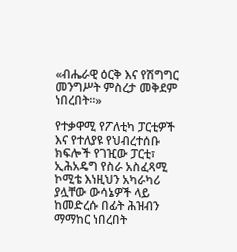«ብሔራዊ ዕርቅ እና የሽግግር መንግሥት ምስረታ መቅደም ነበረበት።»

የተቃዋሚ የፖለቲካ ፓርቲዎች እና የተለያዩ የህብረተሰቡ ክፍሎች የገዢው ፓርቲ፣ ኢሕአዴግ የስራ አስፈጻሚ ኮሚቴ እነዚህን አካራካሪ ያሏቸው ውሳኔዎች ላይ ከመድረሱ በፊት ሕዝብን ማማከር ነበረበት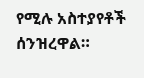የሚሉ አስተያየቶች ሰንዝረዋል።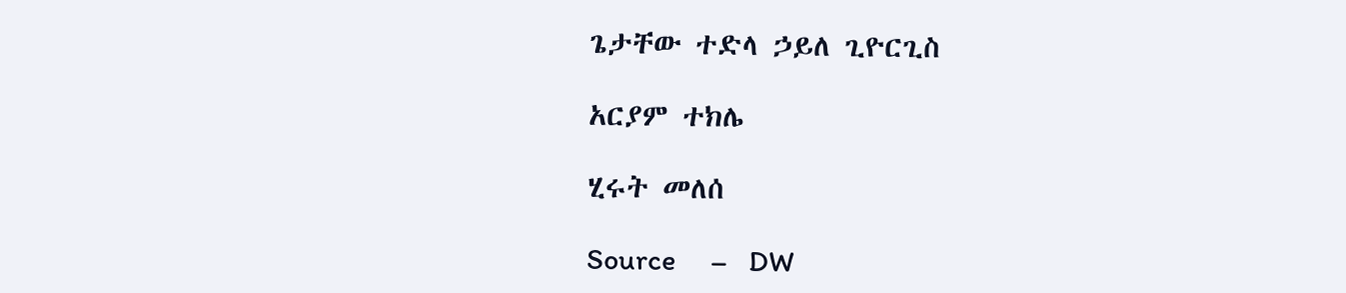ጌታቸው ተድላ ኃይለ ጊዮርጊስ

አርያም ተክሌ

ሂሩት መለሰ

Source     –   DW